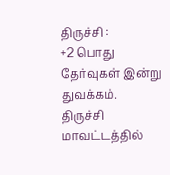திருச்சி :
+2 பொது தேர்வுகள் இன்று துவக்கம்.
திருச்சி மாவட்டத்தில்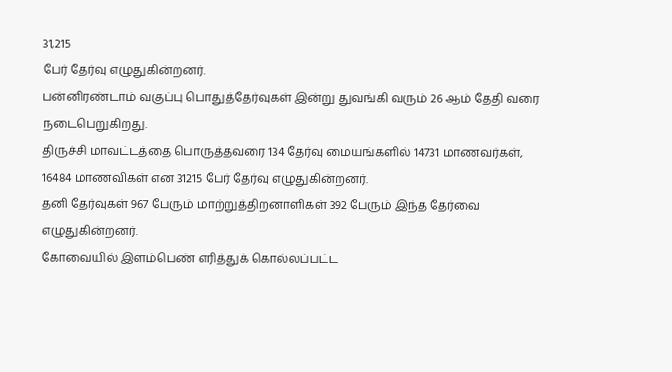31,215
பேர் தேர்வு எழுதுகின்றனர்.
பன்னிரண்டாம் வகுப்பு பொதுத்தேர்வுகள் இன்று துவங்கி வரும் 26 ஆம் தேதி வரை நடைபெறுகிறது.
திருச்சி மாவட்டத்தை பொருத்தவரை 134 தேர்வு மையங்களில் 14731 மாணவர்கள்,
16484 மாணவிகள் என 31215 பேர் தேர்வு எழுதுகின்றனர்.
தனி தேர்வுகள் 967 பேரும் மாற்றுத்திறனாளிகள் 392 பேரும் இந்த தேர்வை எழுதுகின்றனர்.
கோவையில் இளம்பெண் எரித்துக் கொல்லப்பட்ட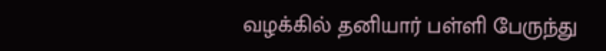வழக்கில் தனியார் பள்ளி பேருந்து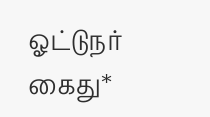ஓட்டுநர் கைது*